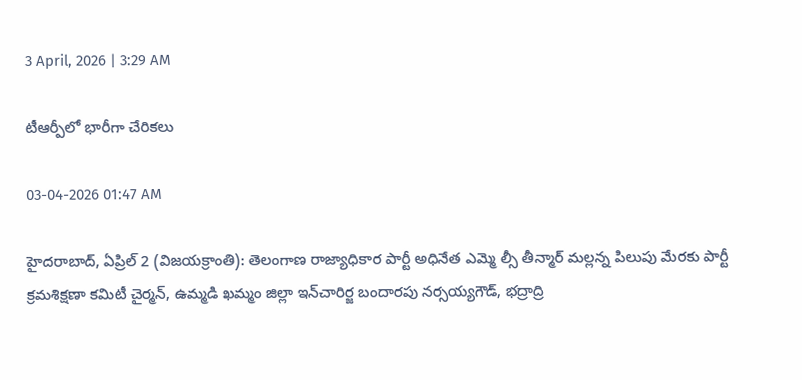3 April, 2026 | 3:29 AM

టీఆర్పీలో భారీగా చేరికలు

03-04-2026 01:47 AM

హైదరాబాద్, ఏప్రిల్ 2 (విజయక్రాంతి): తెలంగాణ రాజ్యాధికార పార్టీ అధినేత ఎమ్మె ల్సీ తీన్మార్ మల్లన్న పిలుపు మేరకు పార్టీ క్రమశిక్షణా కమిటీ చైర్మన్, ఉమ్మడి ఖమ్మం జిల్లా ఇన్‌చారిర్జ బందారపు నర్సయ్యగౌడ్, భద్రాద్రి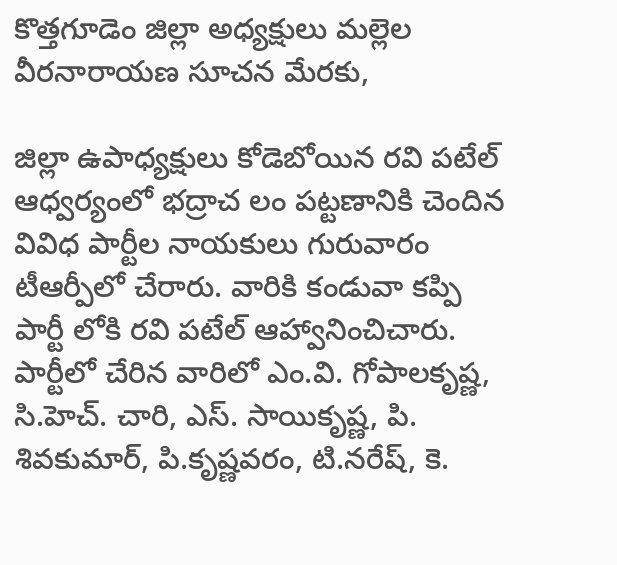కొత్తగూడెం జిల్లా అధ్యక్షులు మల్లెల వీరనారాయణ సూచన మేరకు,

జిల్లా ఉపాధ్యక్షులు కోడెబోయిన రవి పటేల్ ఆధ్వర్యంలో భద్రాచ లం పట్టణానికి చెందిన వివిధ పార్టీల నాయకులు గురువారం టీఆర్పీలో చేరారు. వారికి కండువా కప్పి పార్టీ లోకి రవి పటేల్ ఆహ్వానించిచారు. పార్టీలో చేరిన వారిలో ఎం.వి. గోపాలకృష్ణ, సి.హెచ్. చారి, ఎస్. సాయికృష్ణ, పి. శివకుమార్, పి.కృష్ణవరం, టి.నరేష్, కె.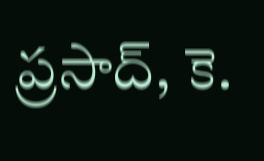ప్రసాద్, కె.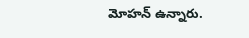మోహన్ ఉన్నారు.